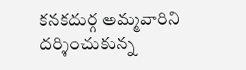కనకదుర్గ అమ్మవారిని దర్శించుకున్న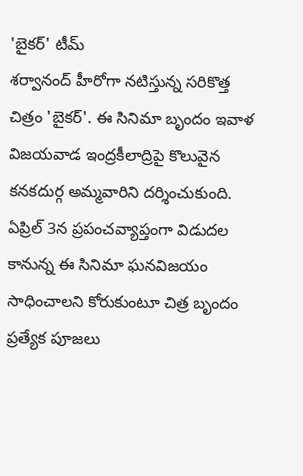'బైకర్' టీమ్
శర్వానంద్ హీరోగా నటిస్తున్న సరికొత్త చిత్రం 'బైకర్'. ఈ సినిమా బృందం ఇవాళ విజయవాడ ఇంద్రకీలాద్రిపై కొలువైన కనకదుర్గ అమ్మవారిని దర్శించుకుంది. ఏప్రిల్ 3న ప్రపంచవ్యాప్తంగా విడుదల కానున్న ఈ సినిమా ఘనవిజయం సాధించాలని కోరుకుంటూ చిత్ర బృందం ప్రత్యేక పూజలు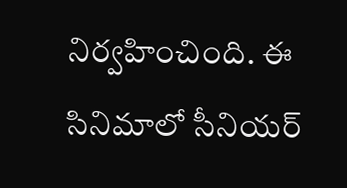నిర్వహించింది. ఈ సినిమాలో సీనియర్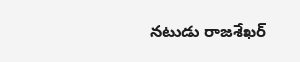నటుడు రాజశేఖర్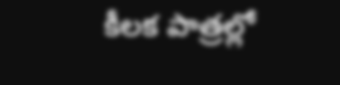కీలక పాత్రల్లో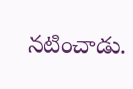నటించాడు.